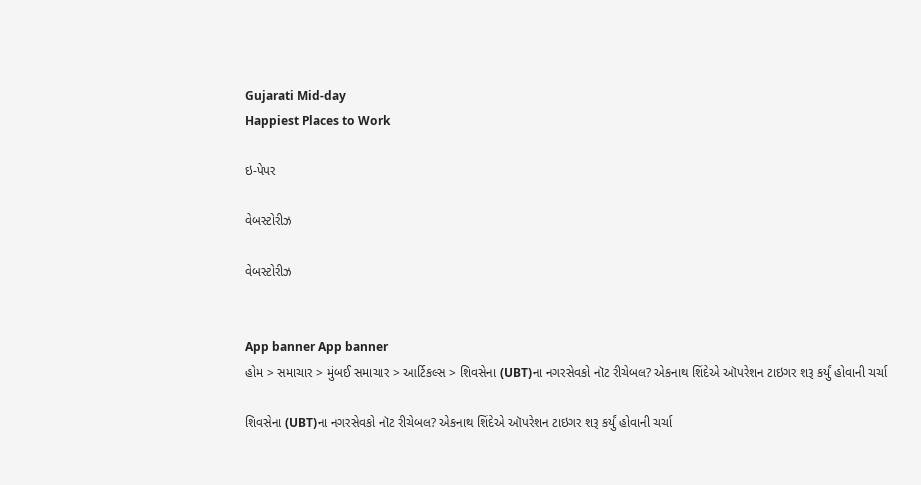Gujarati Mid-day
Happiest Places to Work

ઇ-પેપર

વેબસ્ટોરીઝ

વેબસ્ટોરીઝ


App banner App banner
હોમ > સમાચાર > મુંબઈ સમાચાર > આર્ટિકલ્સ > શિવસેના (UBT)ના નગરસેવકો નૉટ રીચેબલ? એકનાથ શિંદેએ ઑપરેશન ટાઇગર શરૂ કર્યું હોવાની ચર્ચા

શિવસેના (UBT)ના નગરસેવકો નૉટ રીચેબલ? એકનાથ શિંદેએ ઑપરેશન ટાઇગર શરૂ કર્યું હોવાની ચર્ચા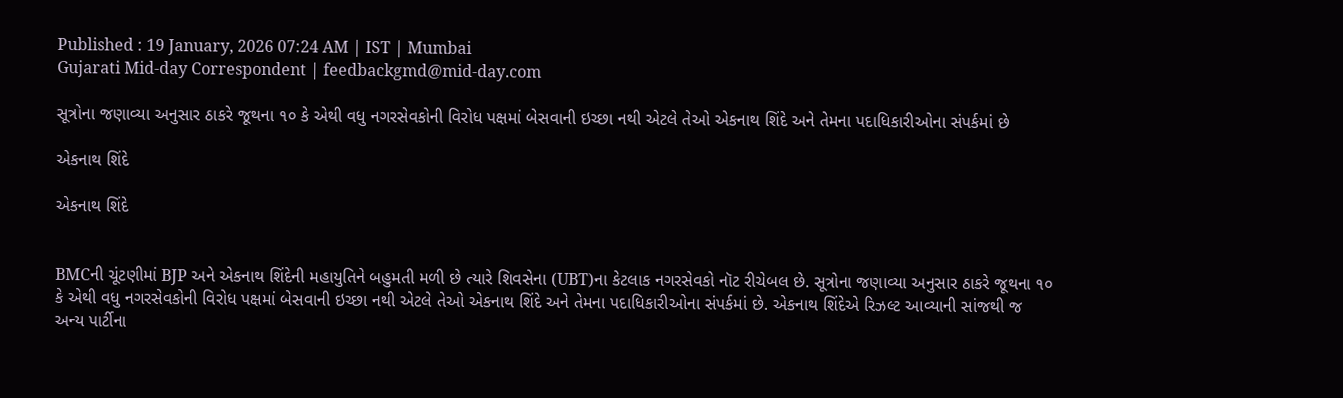Published : 19 January, 2026 07:24 AM | IST | Mumbai
Gujarati Mid-day Correspondent | feedbackgmd@mid-day.com

સૂત્રોના જણાવ્યા અનુસાર ઠાકરે જૂથના ૧૦ કે એથી વધુ નગરસેવકોની વિરોધ પક્ષમાં બેસવાની ઇચ્છા નથી એટલે તેઓ એકનાથ શિંદે અને તેમના પદાધિકારીઓના સંપર્કમાં છે

એકનાથ શિંદે

એકનાથ શિંદે


BMCની ચૂંટણીમાં BJP અને એકનાથ શિંદેની મહાયુતિને બહુમતી મળી છે ત્યારે શિવસેના (UBT)ના કેટલાક નગરસેવકો નૉટ રીચેબલ છે. સૂત્રોના જણાવ્યા અનુસાર ઠાકરે જૂથના ૧૦ કે એથી વધુ નગરસેવકોની વિરોધ પક્ષમાં બેસવાની ઇચ્છા નથી એટલે તેઓ એકનાથ શિંદે અને તેમના પદાધિકારીઓના સંપર્કમાં છે. એકનાથ શિંદેએ રિઝલ્ટ આવ્યાની સાંજથી જ અન્ય પાર્ટીના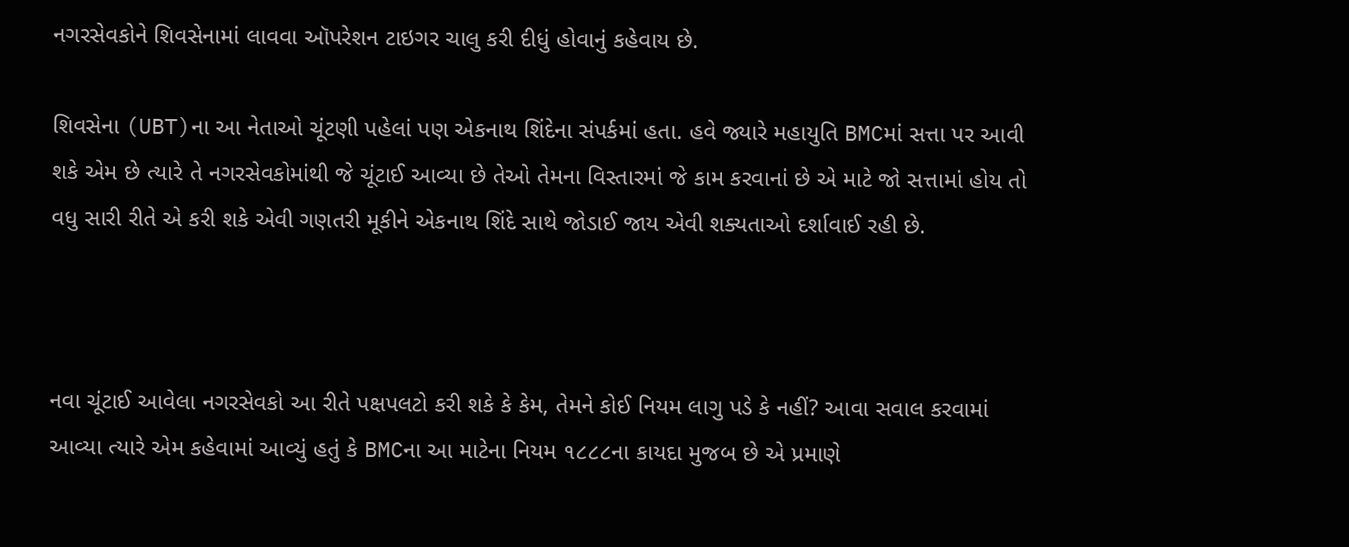નગરસેવકોને શિવસેનામાં લાવવા ઑપરેશન ટાઇગર ચાલુ કરી દીધું હોવાનું કહેવાય છે.

શિવસેના (UBT)ના આ નેતાઓ ચૂંટણી પહેલાં પણ એકનાથ શિંદેના સંપર્કમાં હતા. હવે જ્યારે મહાયુતિ BMCમાં સત્તા પર આવી શકે એમ છે ત્યારે તે નગરસેવકોમાંથી જે ચૂંટાઈ આવ્યા છે તેઓ તેમના વિસ્તારમાં જે કામ કરવાનાં છે એ માટે જો સત્તામાં હોય તો વધુ સારી રીતે એ કરી શકે એવી ગણતરી મૂકીને એકનાથ શિંદે સાથે જોડાઈ જાય એવી શક્યતાઓ દર્શાવાઈ રહી છે.



નવા ચૂંટાઈ આવેલા નગરસેવકો આ રીતે પક્ષપલટો કરી શકે કે કેમ, તેમને કોઈ નિયમ લાગુ પડે કે નહીં? આવા સવાલ કરવામાં આવ્યા ત્યારે એમ કહેવામાં આવ્યું હતું કે BMCના આ માટેના નિયમ ૧૮૮૮ના કાયદા મુજબ છે એ પ્રમાણે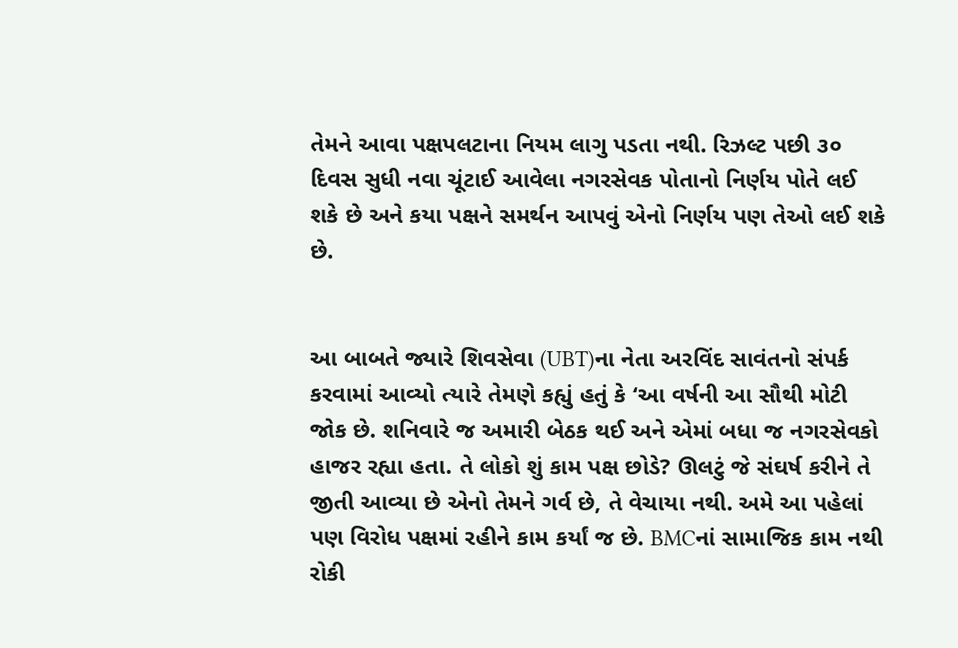તેમને આવા પક્ષપલટાના નિયમ લાગુ પડતા નથી. રિઝલ્ટ પછી ૩૦ દિવસ સુધી નવા ચૂંટાઈ આવેલા નગરસેવક પોતાનો નિર્ણય પોતે લઈ શકે છે અને કયા પક્ષને સમર્થન આપવું એનો નિર્ણય પણ તેઓ લઈ શકે છે.


આ બાબતે જ્યારે શિવસેવા (UBT)ના નેતા અરવિંદ સાવંતનો સંપર્ક કરવામાં આવ્યો ત્યારે તેમણે કહ્યું હતું કે ‘આ વર્ષની આ સૌથી મોટી જોક છે. શનિવારે જ અમારી બેઠક થઈ અને એમાં બધા જ નગરસેવકો હાજર રહ્યા હતા. તે લોકો શું કામ પક્ષ છોડે? ઊલટું જે સંઘર્ષ કરીને તે જીતી આવ્યા છે એનો તેમને ગર્વ છે, તે વેચાયા નથી. અમે આ પહેલાં પણ વિરોધ પક્ષમાં રહીને કામ કર્યાં જ છે. BMCનાં સામાજિક કામ નથી રોકી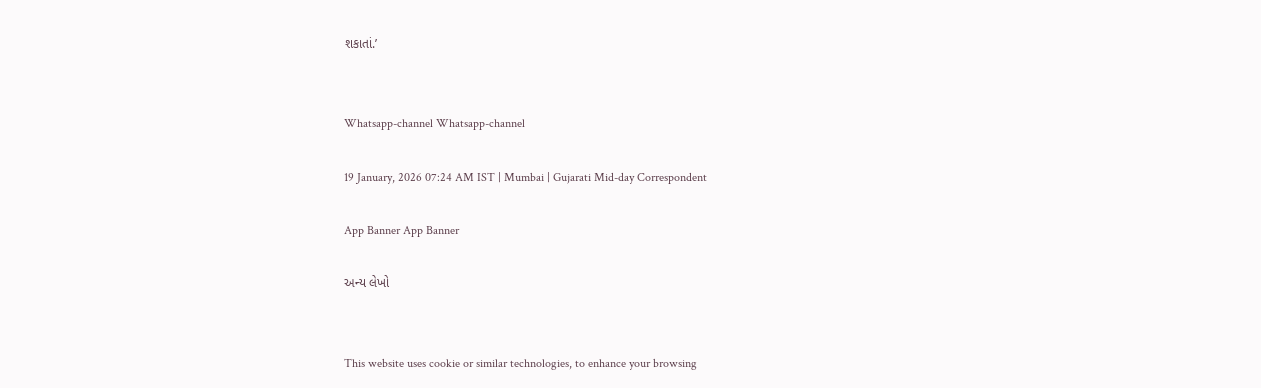શકાતાં.’


Whatsapp-channel Whatsapp-channel

19 January, 2026 07:24 AM IST | Mumbai | Gujarati Mid-day Correspondent

App Banner App Banner

અન્ય લેખો


This website uses cookie or similar technologies, to enhance your browsing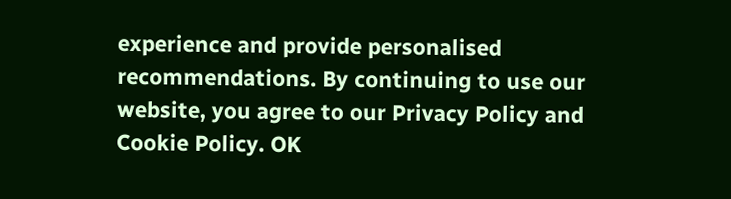experience and provide personalised recommendations. By continuing to use our website, you agree to our Privacy Policy and Cookie Policy. OK